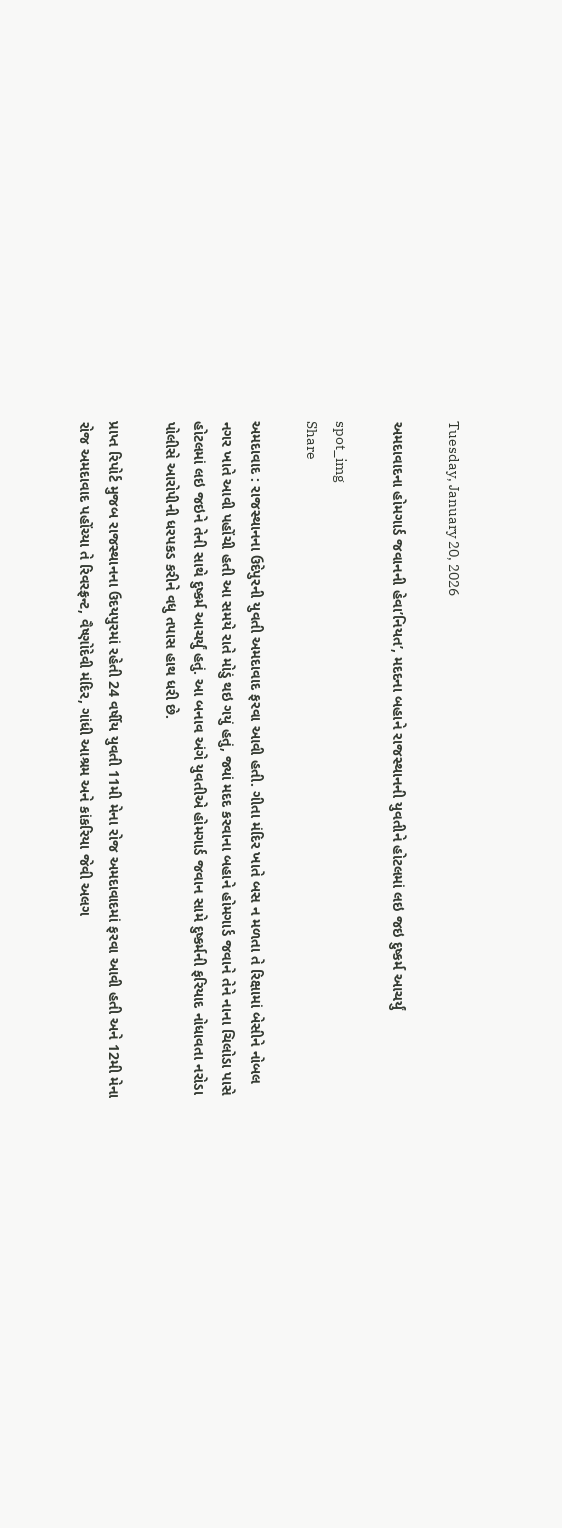Tuesday, January 20, 2026

અમદાવાદના હોમગાર્ડ જવાનની હેવા’નિયત’, મદદના બહાને રાજસ્થાનની યુવતીને હોટલમાં લઇ જઇ દુષ્કર્મ આચર્યું

spot_img
Share

અમદાવાદ : રાજસ્થાનના ઉદેપુરની યુવતી અમદાવાદ ફરવા આવી હતી. ગીતા મંદિર ખાતે બસ ન મળતા તે રિક્ષામાં બેસીને નોબલ નગર ખાતે આવી પહોંચી હતી આ સમયે રાતે મોડું થઇ ગયું હતું, જ્યાં મદદ કરવાના બહાને હોમગાર્ડ જવાને તેને નાના ચિલોડા પાસે હોટલમાં લઇ જઇને તેની સાથે દુષ્કર્મ આચર્યું હતું. આ બનાવ અંગે યુવતીએ હોમગાર્ડ જવાન સામે દુષ્કર્મની ફરિયાદ નોધાવતા નરોડા પોલીસે આરોપીની ધરપકડ કરીને વધુ તપાસ હાથ ધરી છે.

પ્રાપ્ત રિપોર્ટ મુજબ રાજસ્થાનના ઉદયપુરમાં રહેતી 24 વર્ષીય યુવતી 11મી મેના રોજ અમદાવાદમાં ફરવા આવી હતી અને 12મી મેના રોજ અમદાવાદ પહોંચ્યા તે રિવરફ્રન્ટ, વૈષ્ણોદેવી મંદિર, ગાંધી આશ્રમ અને કાંકરિયા જેવી અલગ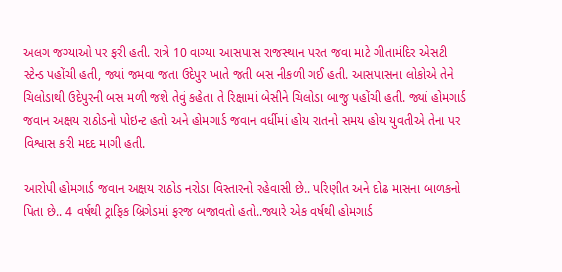અલગ જગ્યાઓ પર ફરી હતી. રાત્રે 10 વાગ્યા આસપાસ રાજસ્થાન પરત જવા માટે ગીતામંદિર એસટી સ્ટેન્ડ પહોંચી હતી, જ્યાં જમવા જતા ઉદેપુર ખાતે જતી બસ નીકળી ગઈ હતી. આસપાસના લોકોએ તેને ચિલોડાથી ઉદેપુરની બસ મળી જશે તેવું કહેતા તે રિક્ષામાં બેસીને ચિલોડા બાજુ પહોંચી હતી. જ્યાં હોમગાર્ડ જવાન અક્ષય રાઠોડનો પોઇન્ટ હતો અને હોમગાર્ડ જવાન વર્ધીમાં હોય રાતનો સમય હોય યુવતીએ તેના પર વિશ્વાસ કરી મદદ માગી હતી.

આરોપી હોમગાર્ડ જવાન અક્ષય રાઠોડ નરોડા વિસ્તારનો રહેવાસી છે.. પરિણીત અને દોઢ માસના બાળકનો પિતા છે.. 4 વર્ષથી ટ્રાફિક બ્રિગેડમાં ફરજ બજાવતો હતો..જ્યારે એક વર્ષથી હોમગાર્ડ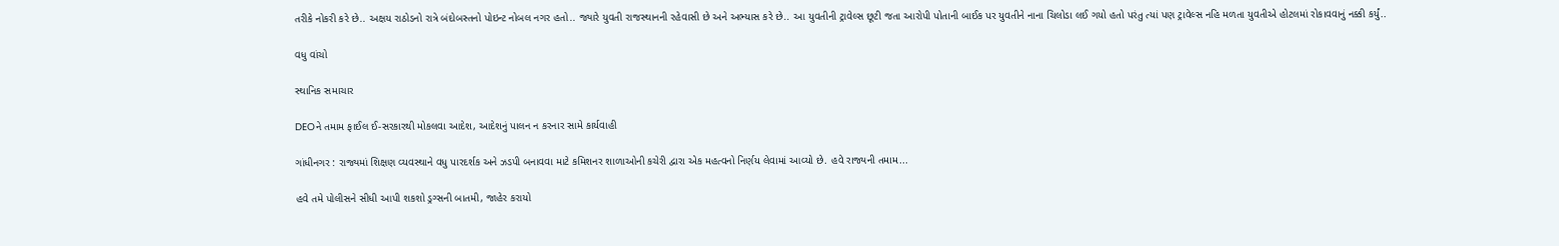તરીકે નોકરી કરે છે.. અક્ષય રાઠોડનો રાત્રે બંદોબસ્તનો પોઇન્ટ નોબલ નગર હતો.. જ્યારે યુવતી રાજસ્થાનની રહેવાસી છે અને અભ્યાસ કરે છે.. આ યુવતીની ટ્રાવેલ્સ છૂટી જતા આરોપી પોતાની બાઈક પર યુવતીને નાના ચિલોડા લઈ ગયો હતો પરંતુ ત્યાં પણ ટ્રાવેલ્સ નહિ મળતા યુવતીએ હોટલમાં રોકાવવાનું નક્કી કર્યું..

વધુ વાંચો

સ્થાનિક સમાચાર

DEOને તમામ ફાઈલ ઈ-સરકારથી મોકલવા આદેશ, આદેશનું પાલન ન કરનાર સામે કાર્યવાહી

ગાંધીનગર : રાજ્યમાં શિક્ષણ વ્યવસ્થાને વધુ પારદર્શક અને ઝડપી બનાવવા માટે કમિશનર શાળાઓની કચેરી દ્વારા એક મહત્વનો નિર્ણય લેવામાં આવ્યો છે. હવે રાજ્યની તમામ...

હવે તમે પોલીસને સીધી આપી શકશો ડ્રગ્સની બાતમી, જાહેર કરાયો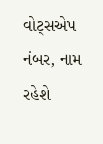વોટ્સએપ નંબર, નામ રહેશે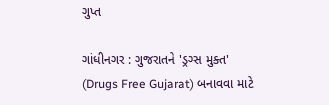ગુપ્ત

ગાંધીનગર : ગુજરાતને 'ડ્રગ્સ મુક્ત' (Drugs Free Gujarat) બનાવવા માટે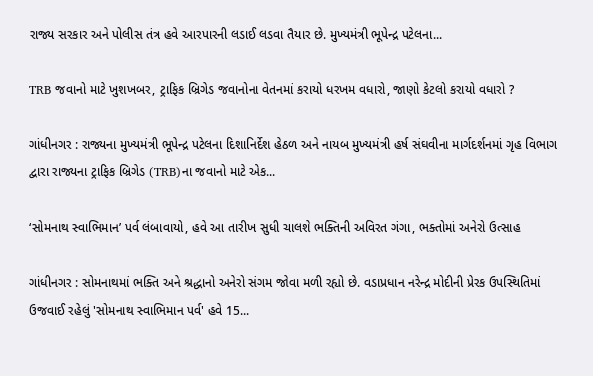રાજ્ય સરકાર અને પોલીસ તંત્ર હવે આરપારની લડાઈ લડવા તૈયાર છે. મુખ્યમંત્રી ભૂપેન્દ્ર પટેલના...

TRB જવાનો માટે ખુશખબર, ટ્રાફિક બ્રિગેડ જવાનોના વેતનમાં કરાયો ધરખમ વધારો, જાણો કેટલો કરાયો વધારો ?

ગાંધીનગર : રાજ્યના મુખ્યમંત્રી ભૂપેન્દ્ર પટેલના દિશાનિર્દેશ હેઠળ અને નાયબ મુખ્યમંત્રી હર્ષ સંઘવીના માર્ગદર્શનમાં ગૃહ વિભાગ દ્વારા રાજ્યના ટ્રાફિક બ્રિગેડ (TRB)ના જવાનો માટે એક...

‘સોમનાથ સ્વાભિમાન’ પર્વ લંબાવાયો, હવે આ તારીખ સુધી ચાલશે ભક્તિની અવિરત ગંગા, ભક્તોમાં અનેરો ઉત્સાહ

ગાંધીનગર : સોમનાથમાં ભક્તિ અને શ્રદ્ધાનો અનેરો સંગમ જોવા મળી રહ્યો છે. વડાપ્રધાન નરેન્દ્ર મોદીની પ્રેરક ઉપસ્થિતિમાં ઉજવાઈ રહેલું 'સોમનાથ સ્વાભિમાન પર્વ' હવે 15...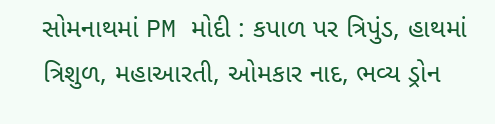સોમનાથમાં PM મોદી : કપાળ પર ત્રિપુંડ, હાથમાં ત્રિશુળ, મહાઆરતી, ઓમકાર નાદ, ભવ્ય ડ્રોન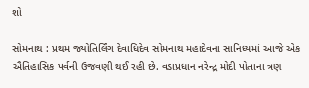શો

સોમનાથ : પ્રથમ જ્યોતિર્લિંગ દેવાધિદેવ સોમનાથ મહાદેવના સાનિધ્યમાં આજે એક ઐતિહાસિક પર્વની ઉજવણી થઈ રહી છે. વડાપ્રધાન નરેન્દ્ર મોદી પોતાના ત્રણ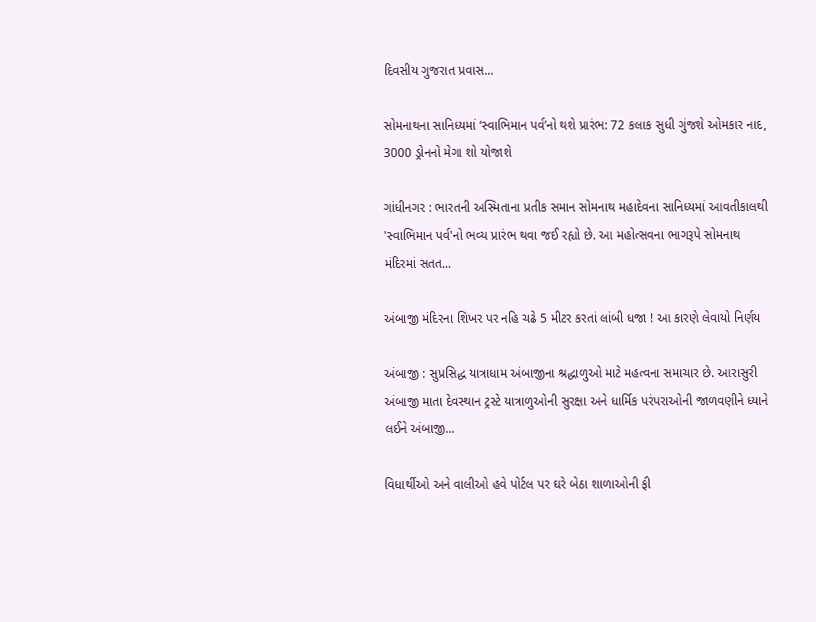દિવસીય ગુજરાત પ્રવાસ...

સોમનાથના સાનિધ્યમાં ‘સ્વાભિમાન પર્વ’નો થશે પ્રારંભ: 72 કલાક સુધી ગુંજશે ઓમકાર નાદ, 3000 ડ્રોનનો મેગા શો યોજાશે

ગાંધીનગર : ભારતની અસ્મિતાના પ્રતીક સમાન સોમનાથ મહાદેવના સાનિધ્યમાં આવતીકાલથી 'સ્વાભિમાન પર્વ'નો ભવ્ય પ્રારંભ થવા જઈ રહ્યો છે. આ મહોત્સવના ભાગરૂપે સોમનાથ મંદિરમાં સતત...

અંબાજી મંદિરના શિખર પર નહિ ચઢે 5 મીટર કરતાં લાંબી ધજા ! આ કારણે લેવાયો નિર્ણય

અંબાજી : સુપ્રસિદ્ધ યાત્રાધામ અંબાજીના શ્રદ્ધાળુઓ માટે મહત્વના સમાચાર છે. આરાસુરી અંબાજી માતા દેવસ્થાન ટ્રસ્ટે યાત્રાળુઓની સુરક્ષા અને ધાર્મિક પરંપરાઓની જાળવણીને ધ્યાને લઈને અંબાજી...

વિધાર્થીઓ અને વાલીઓ હવે પોર્ટલ પર ઘરે બેઠા શાળાઓની ફી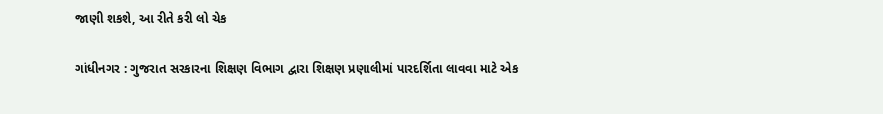જાણી શકશે, આ રીતે કરી લો ચેક

ગાંધીનગર : ગુજરાત સરકારના શિક્ષણ વિભાગ દ્વારા શિક્ષણ પ્રણાલીમાં પારદર્શિતા લાવવા માટે એક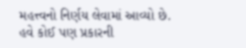મહત્ત્વનો નિર્ણય લેવામાં આવ્યો છે. હવે કોઈ પણ પ્રકારની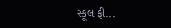સ્કૂલ ફી...